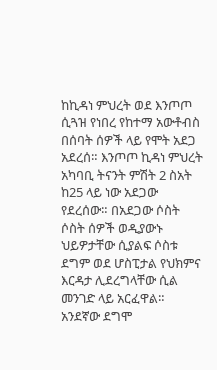ከኪዳነ ምህረት ወደ እንጦጦ ሲጓዝ የነበረ የከተማ አውቶብስ በሰባት ሰዎች ላይ የሞት አደጋ አደረሰ። እንጦጦ ኪዳነ ምህረት አካባቢ ትናንት ምሽት 2 ስአት ከ25 ላይ ነው አደጋው የደረሰው። በአደጋው ሶስት ሶስት ሰዎች ወዲያውኑ ህይዎታቸው ሲያልፍ ሶስቱ ደግም ወደ ሆስፒታል የህክምና እርዳታ ሊደረግላቸው ሲል መንገድ ላይ አርፈዋል። አንደኛው ደግሞ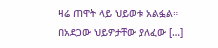ዛሬ ጠዋት ላይ ህይወቱ አልፏል። በአደጋው ህይዎታቸው ያለፈው […]